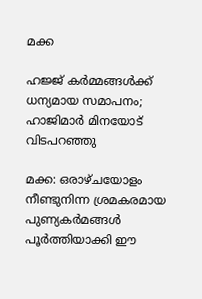മക്ക

ഹജ്ജ് കർമ്മങ്ങൾക്ക് ധന്യമായ സമാപനം; ഹാജിമാർ മിനയോട് വിടപറഞ്ഞു

മക്ക: ഒരാഴ്ചയോളം നീണ്ടുനിന്ന ശ്രമകരമായ പുണ്യകർമങ്ങൾ പൂർത്തിയാക്കി ഈ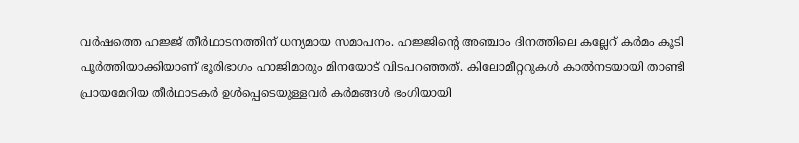വർഷത്തെ ഹജ്ജ് തീർഥാടനത്തിന് ധന്യമായ സമാപനം. ഹജ്ജിന്റെ അഞ്ചാം ദിനത്തിലെ കല്ലേറ് കർമം കൂടി പൂർത്തിയാക്കിയാണ് ഭൂരിഭാഗം ഹാജിമാരും മിനയോട് വിടപറഞ്ഞത്. കിലോമീറ്ററുകൾ കാൽനടയായി താണ്ടി പ്രായമേറിയ തീർഥാടകർ ഉൾപ്പെടെയുള്ളവർ കർമങ്ങൾ ഭംഗിയായി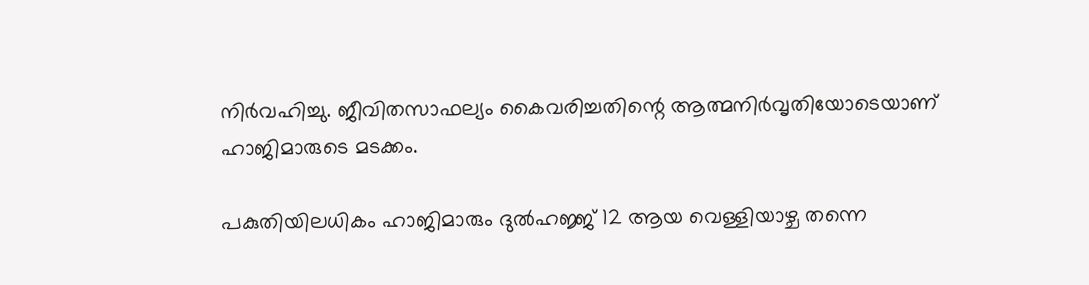നിർവഹിച്ചു. ജീവിതസാഫല്യം കൈവരിച്ചതിന്റെ ആത്മനിർവൃതിയോടെയാണ് ഹാജിമാരുടെ മടക്കം.

പകുതിയിലധികം ഹാജിമാരും ദുൽഹജ്ജ് 12 ആയ വെള്ളിയാഴ്ച തന്നെ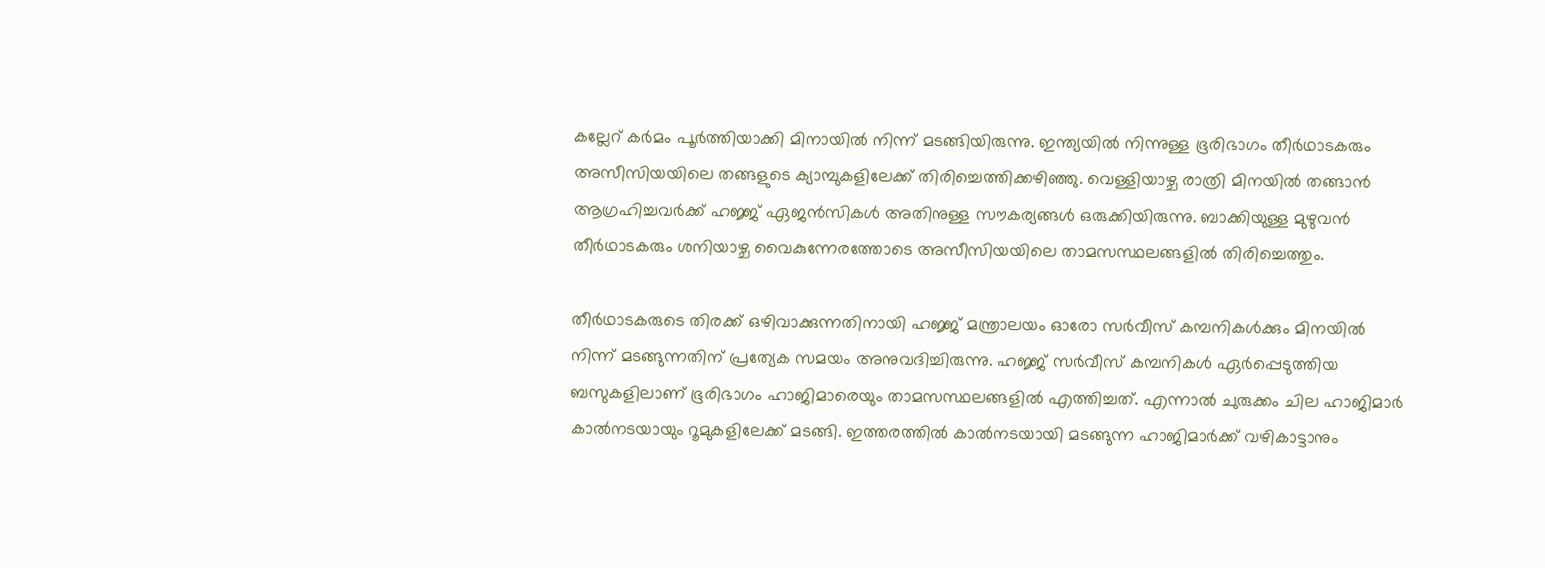കല്ലേറ് കർമം പൂർത്തിയാക്കി മിനായിൽ നിന്ന് മടങ്ങിയിരുന്നു. ഇന്ത്യയിൽ നിന്നുള്ള ഭൂരിഭാഗം തീർഥാടകരും അസീസിയയിലെ തങ്ങളുടെ ക്യാമ്പുകളിലേക്ക് തിരിച്ചെത്തിക്കഴിഞ്ഞു. വെള്ളിയാഴ്ച രാത്രി മിനയിൽ തങ്ങാൻ ആഗ്രഹിച്ചവർക്ക് ഹജ്ജ് ഏജൻസികൾ അതിനുള്ള സൗകര്യങ്ങൾ ഒരുക്കിയിരുന്നു. ബാക്കിയുള്ള മുഴുവൻ തീർഥാടകരും ശനിയാഴ്ച വൈകുന്നേരത്തോടെ അസീസിയയിലെ താമസസ്ഥലങ്ങളിൽ തിരിച്ചെത്തും.

തീർഥാടകരുടെ തിരക്ക് ഒഴിവാക്കുന്നതിനായി ഹജ്ജ് മന്ത്രാലയം ഓരോ സർവീസ് കമ്പനികൾക്കും മിനയിൽ നിന്ന് മടങ്ങുന്നതിന് പ്രത്യേക സമയം അനുവദിച്ചിരുന്നു. ഹജ്ജ് സർവീസ് കമ്പനികൾ ഏർപ്പെടുത്തിയ ബസുകളിലാണ് ഭൂരിഭാഗം ഹാജിമാരെയും താമസസ്ഥലങ്ങളിൽ എത്തിച്ചത്. എന്നാൽ ചുരുക്കം ചില ഹാജിമാർ കാൽനടയായും റൂമുകളിലേക്ക് മടങ്ങി. ഇത്തരത്തിൽ കാൽനടയായി മടങ്ങുന്ന ഹാജിമാർക്ക് വഴികാട്ടാനും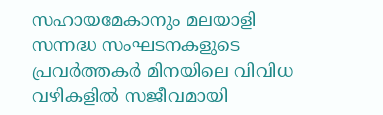സഹായമേകാനും മലയാളി സന്നദ്ധ സംഘടനകളുടെ പ്രവർത്തകർ മിനയിലെ വിവിധ വഴികളിൽ സജീവമായി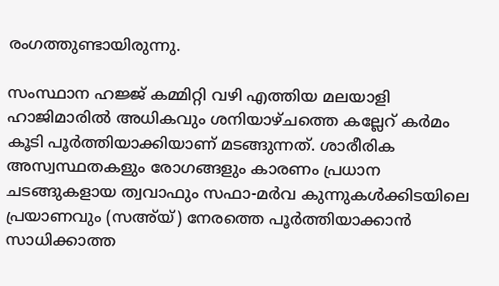രംഗത്തുണ്ടായിരുന്നു.

സംസ്ഥാന ഹജ്ജ് കമ്മിറ്റി വഴി എത്തിയ മലയാളി ഹാജിമാരിൽ അധികവും ശനിയാഴ്ചത്തെ കല്ലേറ് കർമം കൂടി പൂർത്തിയാക്കിയാണ് മടങ്ങുന്നത്. ശാരീരിക അസ്വസ്ഥതകളും രോഗങ്ങളും കാരണം പ്രധാന ചടങ്ങുകളായ ത്വവാഫും സഫാ-മർവ കുന്നുകൾക്കിടയിലെ പ്രയാണവും (സഅ്‌യ്) നേരത്തെ പൂർത്തിയാക്കാൻ സാധിക്കാത്ത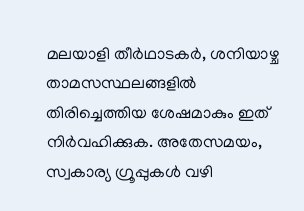മലയാളി തീർഥാടകർ, ശനിയാഴ്ച താമസസ്ഥലങ്ങളിൽ തിരിച്ചെത്തിയ ശേഷമാകും ഇത് നിർവഹിക്കുക. അതേസമയം, സ്വകാര്യ ഗ്രൂപ്പുകൾ വഴി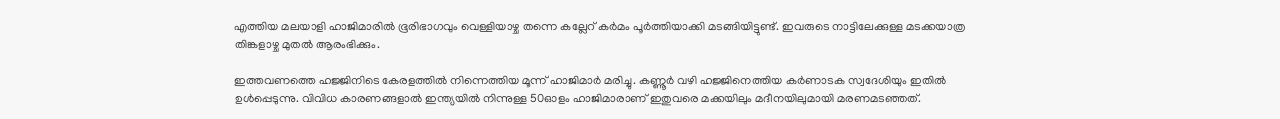എത്തിയ മലയാളി ഹാജിമാരിൽ ഭൂരിഭാഗവും വെള്ളിയാഴ്ച തന്നെ കല്ലേറ് കർമം പൂർത്തിയാക്കി മടങ്ങിയിട്ടുണ്ട്. ഇവരുടെ നാട്ടിലേക്കുള്ള മടക്കയാത്ര തിങ്കളാഴ്ച മുതൽ ആരംഭിക്കും.

ഇത്തവണത്തെ ഹജ്ജിനിടെ കേരളത്തിൽ നിന്നെത്തിയ മൂന്ന് ഹാജിമാർ മരിച്ചു. കണ്ണൂർ വഴി ഹജ്ജിനെത്തിയ കർണാടക സ്വദേശിയും ഇതിൽ ഉൾപ്പെടുന്നു. വിവിധ കാരണങ്ങളാൽ ഇന്ത്യയിൽ നിന്നുള്ള 50ഓളം ഹാജിമാരാണ് ഇതുവരെ മക്കയിലും മദീനയിലുമായി മരണമടഞ്ഞത്.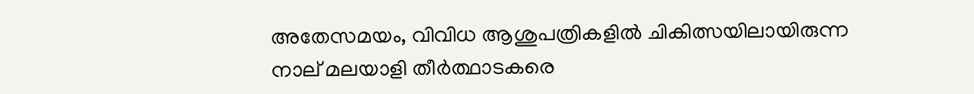അതേസമയം, വിവിധ ആശുപത്രികളിൽ ചികിത്സയിലായിരുന്ന നാല് മലയാളി തീർത്ഥാടകരെ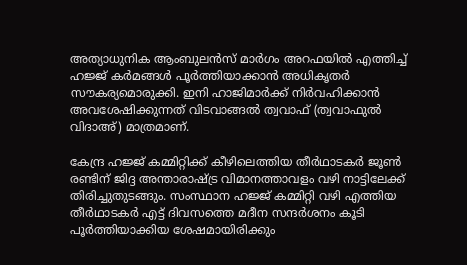അത്യാധുനിക ആംബുലൻസ് മാർഗം അറഫയിൽ എത്തിച്ച് ഹജ്ജ് കർമങ്ങൾ പൂർത്തിയാക്കാൻ അധികൃതർ സൗകര്യമൊരുക്കി. ഇനി ഹാജിമാർക്ക് നിർവഹിക്കാൻ അവശേഷിക്കുന്നത് വിടവാങ്ങൽ ത്വവാഫ് (ത്വവാഫുൽ വിദാഅ്) മാത്രമാണ്.

കേന്ദ്ര ഹജ്ജ് കമ്മിറ്റിക്ക് കീഴിലെത്തിയ തീർഥാടകർ ജൂൺ രണ്ടിന് ജിദ്ദ അന്താരാഷ്ട്ര വിമാനത്താവളം വഴി നാട്ടിലേക്ക് തിരിച്ചുതുടങ്ങും. സംസ്ഥാന ഹജ്ജ് കമ്മിറ്റി വഴി എത്തിയ തീർഥാടകർ എട്ട് ദിവസത്തെ മദീന സന്ദർശനം കൂടി പൂർത്തിയാക്കിയ ശേഷമായിരിക്കും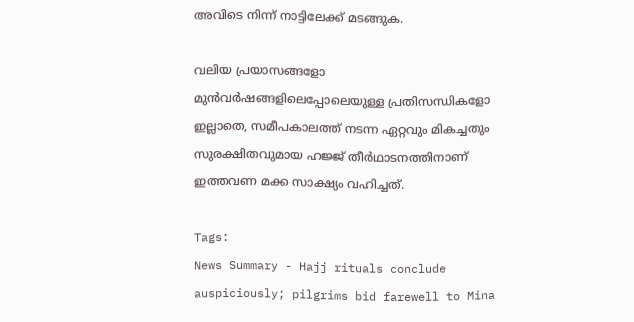അവിടെ നിന്ന് നാട്ടിലേക്ക് മടങ്ങുക.

വലിയ പ്രയാസങ്ങളോ മുൻവർഷങ്ങളിലെപ്പോലെയുള്ള പ്രതിസന്ധികളോ ഇല്ലാതെ, സമീപകാലത്ത് നടന്ന ഏറ്റവും മികച്ചതും സുരക്ഷിതവുമായ ഹജ്ജ് തീർഥാടനത്തിനാണ് ഇത്തവണ മക്ക സാക്ഷ്യം വഹിച്ചത്.

Tags:
News Summary - Hajj rituals conclude auspiciously; pilgrims bid farewell to Mina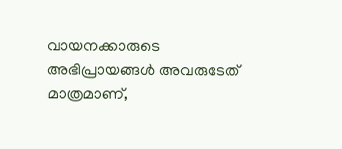വായനക്കാരുടെ അഭിപ്രായങ്ങള്‍ അവരുടേത് മാത്രമാണ്,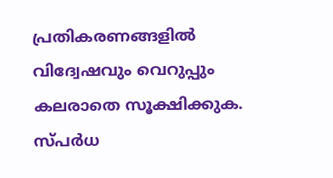പ്രതികരണങ്ങളിൽ വിദ്വേഷവും വെറുപ്പും കലരാതെ സൂക്ഷിക്കുക. സ്പർധ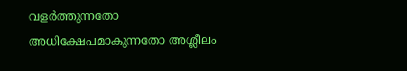വളർത്തുന്നതോ അധിക്ഷേപമാകുന്നതോ അശ്ലീലം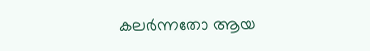കലർന്നതോ ആയ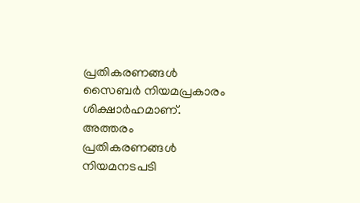പ്രതികരണങ്ങൾ സൈബർ നിയമപ്രകാരം ശിക്ഷാർഹമാണ്. അത്തരം പ്രതികരണങ്ങൾ നിയമനടപടി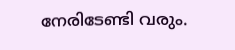നേരിടേണ്ടി വരും.